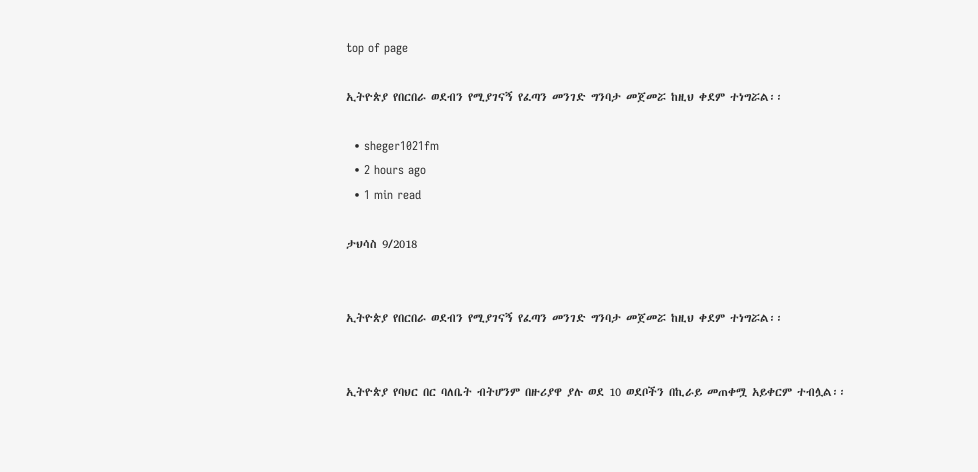top of page

ኢትዮጵያ የበርበራ ወደብን የሚያገናኝ የፈጣን መንገድ ግንባታ መጀመሯ ከዚህ ቀደም ተነግሯል፡፡

  • sheger1021fm
  • 2 hours ago
  • 1 min read

ታህሳስ 9/2018


ኢትዮጵያ የበርበራ ወደብን የሚያገናኝ የፈጣን መንገድ ግንባታ መጀመሯ ከዚህ ቀደም ተነግሯል፡፡


ኢትዮጵያ የባህር በር ባለቤት ብትሆንም በዙሪያዋ ያሉ ወደ 10 ወደቦችን በኪራይ መጠቀሟ አይቀርም ተብሏል፡፡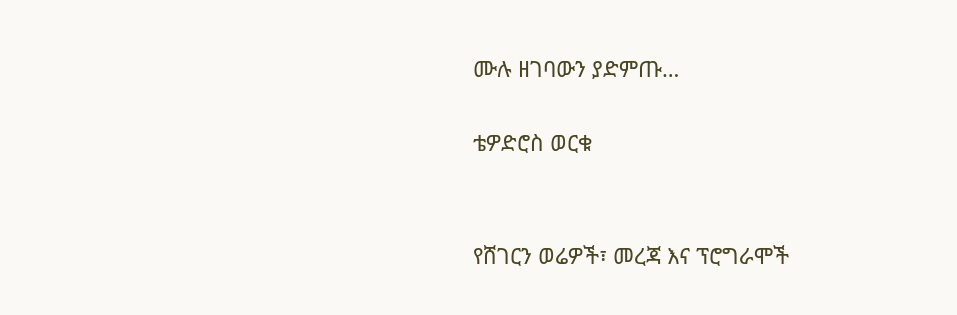ሙሉ ዘገባውን ያድምጡ…

ቴዎድሮስ ወርቁ


የሸገርን ወሬዎች፣ መረጃ እና ፕሮግራሞች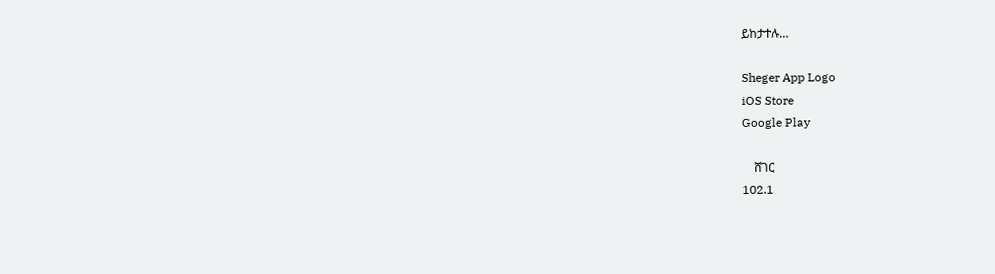ይከታተሉ…

Sheger App Logo
iOS Store
Google Play

    ሸገር
102.1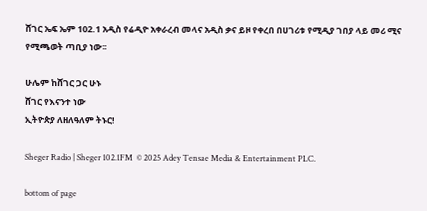ሸገር ኤፍ ኤም 102.1 አዲስ የሬዲዮ አቀራረብ መላና አዲስ ቃና ይዞ የቀረበ በሀገሪቱ የሚዲያ ገበያ ላይ መሪ ሚና የሚጫወት ጣቢያ ነው፡፡

ሁሌም ከሸገር ጋር ሁኑ
ሸገር የእናንተ ነው
ኢትዮጵያ ለዘለዓለም ትኑር!

Sheger Radio | Sheger 102.1FM  © 2025 Adey Tensae Media & Entertainment PLC.

bottom of page